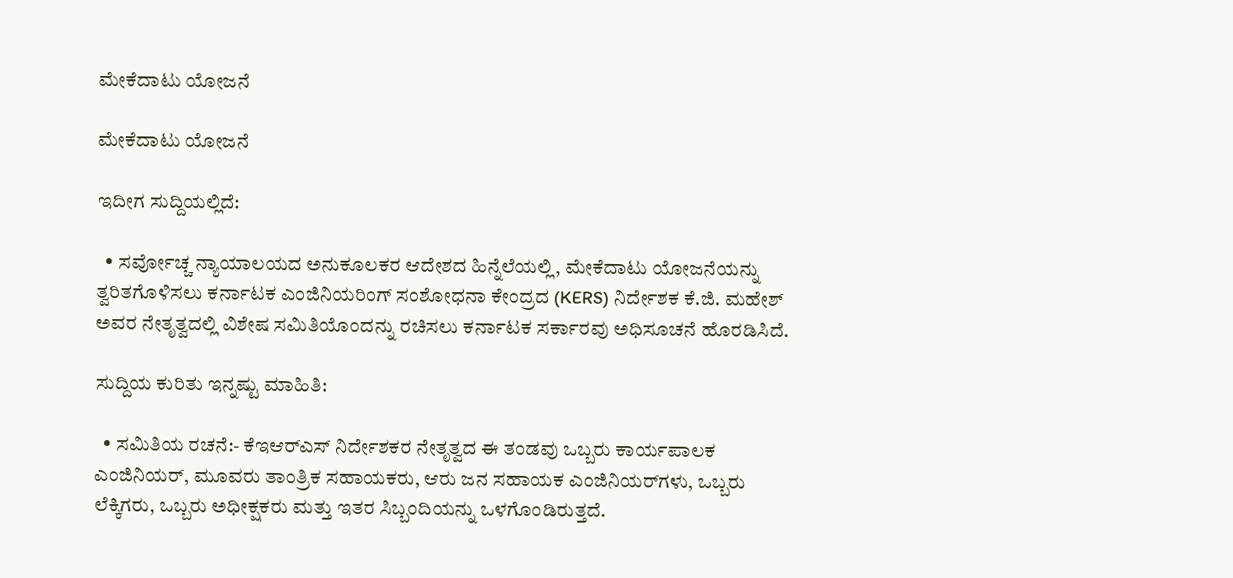ಮೇಕೆದಾಟು ಯೋಜನೆ

ಮೇಕೆದಾಟು ಯೋಜನೆ

ಇದೀಗ ಸುದ್ದಿಯಲ್ಲಿದೆ:

  • ಸರ್ವೋಚ್ಚ ನ್ಯಾಯಾಲಯದ ಅನುಕೂಲಕರ ಆದೇಶದ ಹಿನ್ನೆಲೆಯಲ್ಲಿ, ಮೇಕೆದಾಟು ಯೋಜನೆಯನ್ನು ತ್ವರಿತಗೊಳಿಸಲು ಕರ್ನಾಟಕ ಎಂಜಿನಿಯರಿಂಗ್ ಸಂಶೋಧನಾ ಕೇಂದ್ರದ (KERS) ನಿರ್ದೇಶಕ ಕೆ.ಜಿ. ಮಹೇಶ್ ಅವರ ನೇತೃತ್ವದಲ್ಲಿ ವಿಶೇಷ ಸಮಿತಿಯೊಂದನ್ನು ರಚಿಸಲು ಕರ್ನಾಟಕ ಸರ್ಕಾರವು ಅಧಿಸೂಚನೆ ಹೊರಡಿಸಿದೆ.

ಸುದ್ದಿಯ ಕುರಿತು ಇನ್ನಷ್ಟು ಮಾಹಿತಿ:

  • ಸಮಿತಿಯ ರಚನೆ:- ಕೆಇಆರ್‌ಎಸ್ ನಿರ್ದೇಶಕರ ನೇತೃತ್ವದ ಈ ತಂಡವು ಒಬ್ಬರು ಕಾರ್ಯಪಾಲಕ ಎಂಜಿನಿಯರ್, ಮೂವರು ತಾಂತ್ರಿಕ ಸಹಾಯಕರು, ಆರು ಜನ ಸಹಾಯಕ ಎಂಜಿನಿಯರ್‌ಗಳು, ಒಬ್ಬರು ಲೆಕ್ಕಿಗರು, ಒಬ್ಬರು ಅಧೀಕ್ಷಕರು ಮತ್ತು ಇತರ ಸಿಬ್ಬಂದಿಯನ್ನು ಒಳಗೊಂಡಿರುತ್ತದೆ.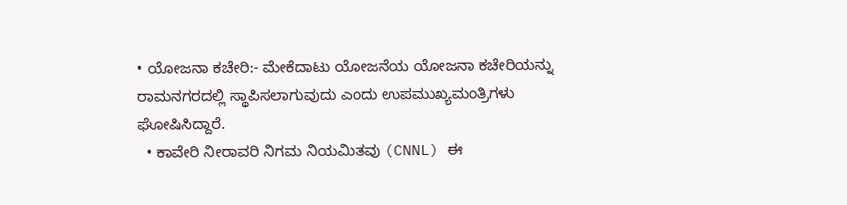• ಯೋಜನಾ ಕಚೇರಿ:- ಮೇಕೆದಾಟು ಯೋಜನೆಯ ಯೋಜನಾ ಕಚೇರಿಯನ್ನು ರಾಮನಗರದಲ್ಲಿ ಸ್ಥಾಪಿಸಲಾಗುವುದು ಎಂದು ಉಪಮುಖ್ಯಮಂತ್ರಿಗಳು ಘೋಷಿಸಿದ್ದಾರೆ.
  • ಕಾವೇರಿ ನೀರಾವರಿ ನಿಗಮ ನಿಯಮಿತವು (CNNL) ಈ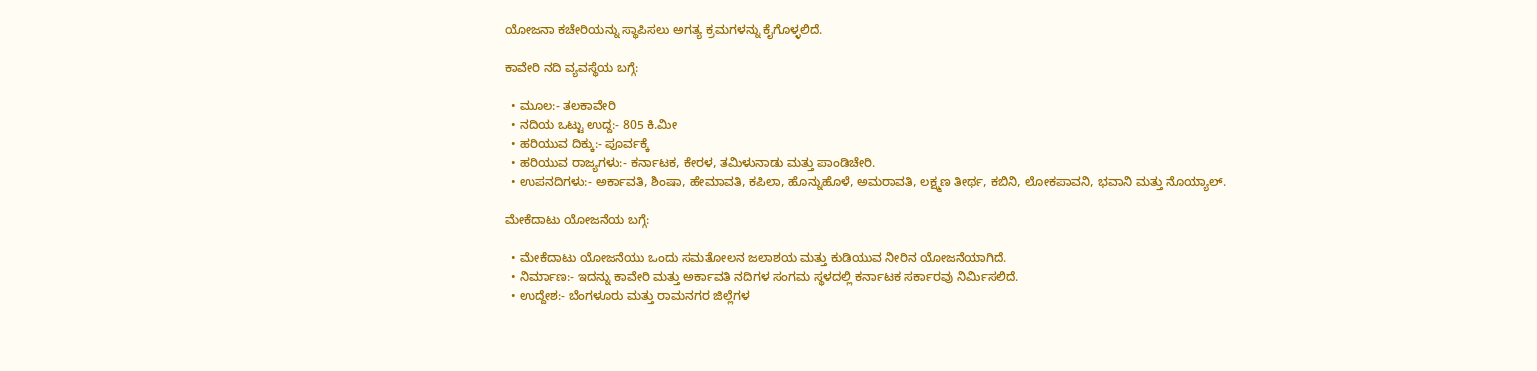ಯೋಜನಾ ಕಚೇರಿಯನ್ನು ಸ್ಥಾಪಿಸಲು ಅಗತ್ಯ ಕ್ರಮಗಳನ್ನು ಕೈಗೊಳ್ಳಲಿದೆ.

ಕಾವೇರಿ ನದಿ ವ್ಯವಸ್ಥೆಯ ಬಗ್ಗೆ:

  • ಮೂಲ:- ತಲಕಾವೇರಿ
  • ನದಿಯ ಒಟ್ಟು ಉದ್ದ:- 805 ಕಿ.ಮೀ
  • ಹರಿಯುವ ದಿಕ್ಕು:- ಪೂರ್ವಕ್ಕೆ
  • ಹರಿಯುವ ರಾಜ್ಯಗಳು:- ಕರ್ನಾಟಕ, ಕೇರಳ, ತಮಿಳುನಾಡು ಮತ್ತು ಪಾಂಡಿಚೇರಿ.
  • ಉಪನದಿಗಳು:- ಅರ್ಕಾವತಿ, ಶಿಂಷಾ, ಹೇಮಾವತಿ, ಕಪಿಲಾ, ಹೊನ್ನುಹೊಳೆ, ಅಮರಾವತಿ, ಲಕ್ಷ್ಮಣ ತೀರ್ಥ, ಕಬಿನಿ, ಲೋಕಪಾವನಿ, ಭವಾನಿ ಮತ್ತು ನೊಯ್ಯಾಲ್.

ಮೇಕೆದಾಟು ಯೋಜನೆಯ ಬಗ್ಗೆ:

  • ಮೇಕೆದಾಟು ಯೋಜನೆಯು ಒಂದು ಸಮತೋಲನ ಜಲಾಶಯ ಮತ್ತು ಕುಡಿಯುವ ನೀರಿನ ಯೋಜನೆಯಾಗಿದೆ.
  • ನಿರ್ಮಾಣ:- ಇದನ್ನು ಕಾವೇರಿ ಮತ್ತು ಅರ್ಕಾವತಿ ನದಿಗಳ ಸಂಗಮ ಸ್ಥಳದಲ್ಲಿ ಕರ್ನಾಟಕ ಸರ್ಕಾರವು ನಿರ್ಮಿಸಲಿದೆ.
  • ಉದ್ದೇಶ:- ಬೆಂಗಳೂರು ಮತ್ತು ರಾಮನಗರ ಜಿಲ್ಲೆಗಳ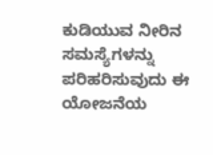ಕುಡಿಯುವ ನೀರಿನ ಸಮಸ್ಯೆಗಳನ್ನು ಪರಿಹರಿಸುವುದು ಈ ಯೋಜನೆಯ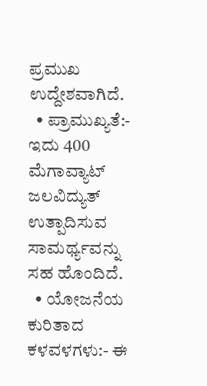ಪ್ರಮುಖ ಉದ್ದೇಶವಾಗಿದೆ.
  • ಪ್ರಾಮುಖ್ಯತೆ:- ಇದು 400 ಮೆಗಾವ್ಯಾಟ್ ಜಲವಿದ್ಯುತ್ ಉತ್ಪಾದಿಸುವ ಸಾಮರ್ಥ್ಯವನ್ನು ಸಹ ಹೊಂದಿದೆ.
  • ಯೋಜನೆಯ ಕುರಿತಾದ ಕಳವಳಗಳು:- ಈ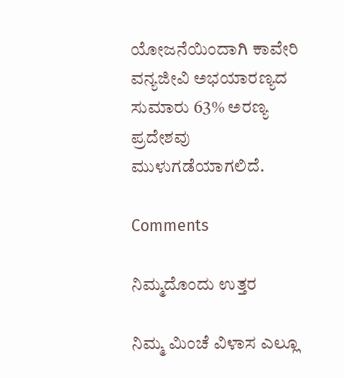ಯೋಜನೆಯಿಂದಾಗಿ ಕಾವೇರಿ ವನ್ಯಜೀವಿ ಅಭಯಾರಣ್ಯದ ಸುಮಾರು 63% ಅರಣ್ಯ ಪ್ರದೇಶವು ಮುಳುಗಡೆಯಾಗಲಿದೆ.

Comments

ನಿಮ್ಮದೊಂದು ಉತ್ತರ

ನಿಮ್ಮ ಮಿಂಚೆ ವಿಳಾಸ ಎಲ್ಲೂ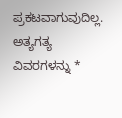ಪ್ರಕಟವಾಗುವುದಿಲ್ಲ. ಅತ್ಯಗತ್ಯ ವಿವರಗಳನ್ನು *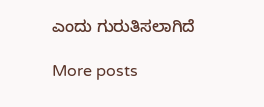ಎಂದು ಗುರುತಿಸಲಾಗಿದೆ

More posts